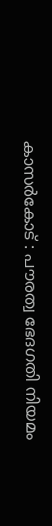കാസർകോട് : പൗരത്വ ഭേദഗതി നിയമം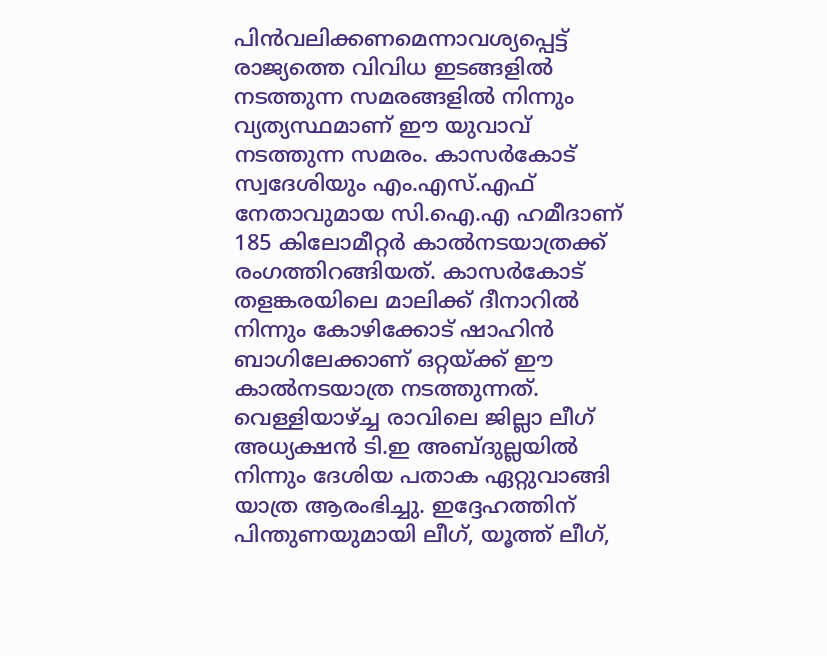പിൻവലിക്കണമെന്നാവശ്യപ്പെട്ട് രാജ്യത്തെ വിവിധ ഇടങ്ങളിൽ നടത്തുന്ന സമരങ്ങളിൽ നിന്നും വ്യത്യസ്ഥമാണ് ഈ യുവാവ് നടത്തുന്ന സമരം. കാസർകോട് സ്വദേശിയും എം.എസ്.എഫ് നേതാവുമായ സി.ഐ.എ ഹമീദാണ് 185 കിലോമീറ്റർ കാൽനടയാത്രക്ക് രംഗത്തിറങ്ങിയത്. കാസർകോട് തളങ്കരയിലെ മാലിക്ക് ദീനാറിൽ നിന്നും കോഴിക്കോട് ഷാഹിൻ ബാഗിലേക്കാണ് ഒറ്റയ്ക്ക് ഈ കാൽനടയാത്ര നടത്തുന്നത്. വെള്ളിയാഴ്ച്ച രാവിലെ ജില്ലാ ലീഗ് അധ്യക്ഷൻ ടി.ഇ അബ്ദുല്ലയിൽ നിന്നും ദേശിയ പതാക ഏറ്റുവാങ്ങി യാത്ര ആരംഭിച്ചു. ഇദ്ദേഹത്തിന് പിന്തുണയുമായി ലീഗ്, യൂത്ത് ലീഗ്,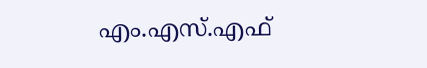എം.എസ്.എഫ്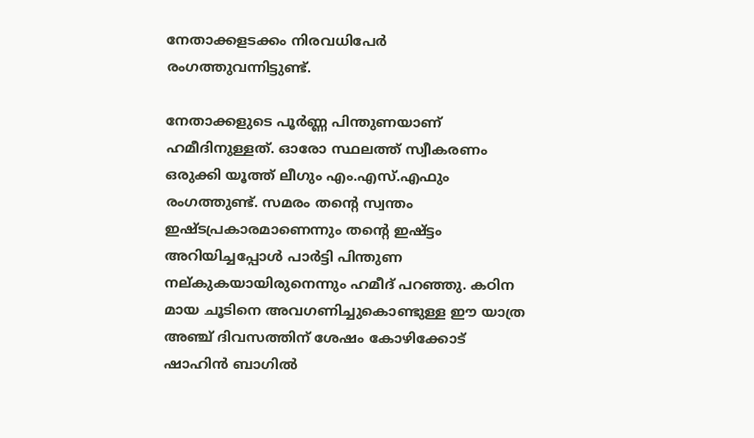നേതാക്കളടക്കം നിരവധിപേർ രംഗത്തുവന്നിട്ടുണ്ട്.

നേതാക്കളുടെ പൂർണ്ണ പിന്തുണയാണ് ഹമീദിനുള്ളത്. ഓരോ സ്ഥലത്ത് സ്വീകരണം ഒരുക്കി യൂത്ത് ലീഗും എം.എസ്.എഫും രംഗത്തുണ്ട്. സമരം തൻ്റെ സ്വന്തം ഇഷ്ടപ്രകാരമാണെന്നും തൻ്റെ ഇഷ്ട്ടം അറിയിച്ചപ്പോൾ പാർട്ടി പിന്തുണ നല്കുകയായിരുനെന്നും ഹമീദ് പറഞ്ഞു. കഠിന മായ ചൂടിനെ അവഗണിച്ചുകൊണ്ടുള്ള ഈ യാത്ര അഞ്ച് ദിവസത്തിന് ശേഷം കോഴിക്കോട് ഷാഹിൻ ബാഗിൽ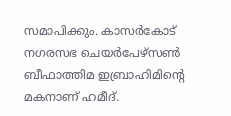സമാപിക്കും. കാസർകോട് നഗരസഭ ചെയർപേഴ്സൺ ബീഫാത്തിമ ഇബ്രാഹിമിൻ്റെ മകനാണ് ഹമീദ്.